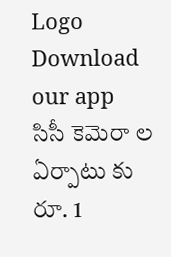Logo
Download our app
సిసీ కెమెరా ల ఏర్పాటు కు రూ. 1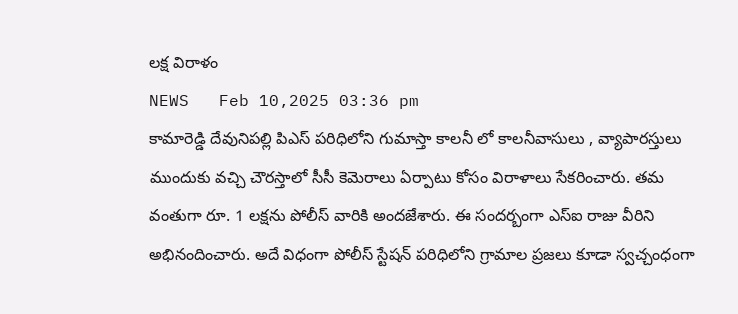లక్ష విరాళం
NEWS   Feb 10,2025 03:36 pm
కామారెడ్డి దేవునిపల్లి పిఎస్ పరిధిలోని గుమాస్తా కాలనీ లో కాలనీవాసులు , వ్యాపారస్తులు ముందుకు వచ్చి చౌరస్తాలో సీసీ కెమెరాలు ఏర్పాటు కోసం విరాళాలు సేక‌రించారు. త‌మ వంతుగా రూ. 1 ల‌క్ష‌ను పోలీస్ వారికి అంద‌జేశారు. ఈ సంద‌ర్బంగా ఎస్ఐ రాజు వీరిని అభినందించారు. అదే విధంగా పోలీస్ స్టేష‌న్ ప‌రిధిలోని గ్రామాల ప్ర‌జ‌లు కూడా స్వ‌చ్చంధంగా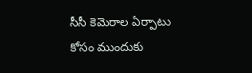సీసీ కెమెరాల ఏర్పాటు కోసం ముందుకు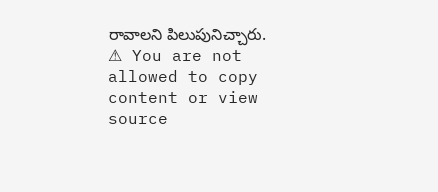రావాల‌ని పిలుపునిచ్చారు.
⚠ You are not allowed to copy content or view source